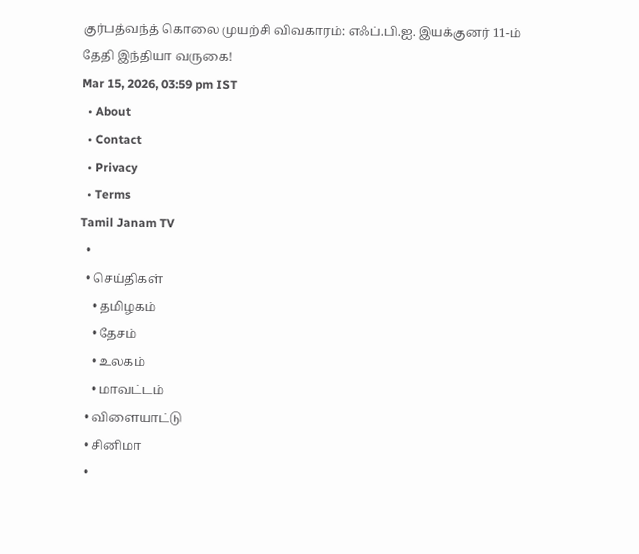குர்பத்வந்த் கொலை முயற்சி விவகாரம்: எஃப்.பி.ஐ. இயக்குனர் 11-ம் தேதி இந்தியா வருகை!
Mar 15, 2026, 03:59 pm IST
  • About
  • Contact
  • Privacy
  • Terms
Tamil Janam TV
  •
  • செய்திகள்
    • தமிழகம்
    • தேசம்
    • உலகம்
    • மாவட்டம்
  • விளையாட்டு
  • சினிமா
  •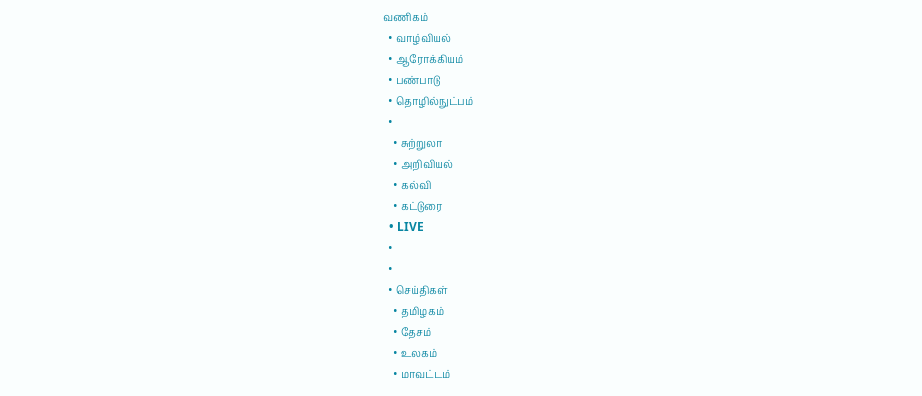வணிகம்
  • வாழ்வியல்
  • ஆரோக்கியம்
  • பண்பாடு
  • தொழில்நுட்பம்
  •
    • சுற்றுலா
    • அறிவியல்
    • கல்வி
    • கட்டுரை
  • LIVE
  •
  •
  • செய்திகள்
    • தமிழகம்
    • தேசம்
    • உலகம்
    • மாவட்டம்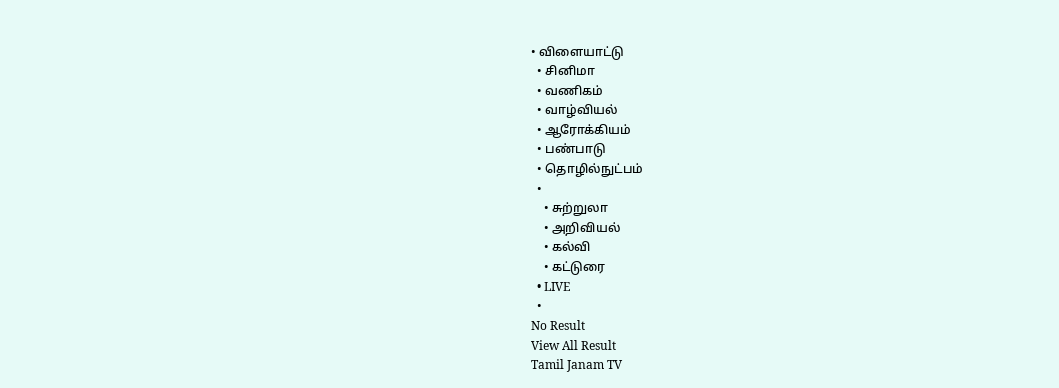• விளையாட்டு
  • சினிமா
  • வணிகம்
  • வாழ்வியல்
  • ஆரோக்கியம்
  • பண்பாடு
  • தொழில்நுட்பம்
  •
    • சுற்றுலா
    • அறிவியல்
    • கல்வி
    • கட்டுரை
  • LIVE
  •
No Result
View All Result
Tamil Janam TV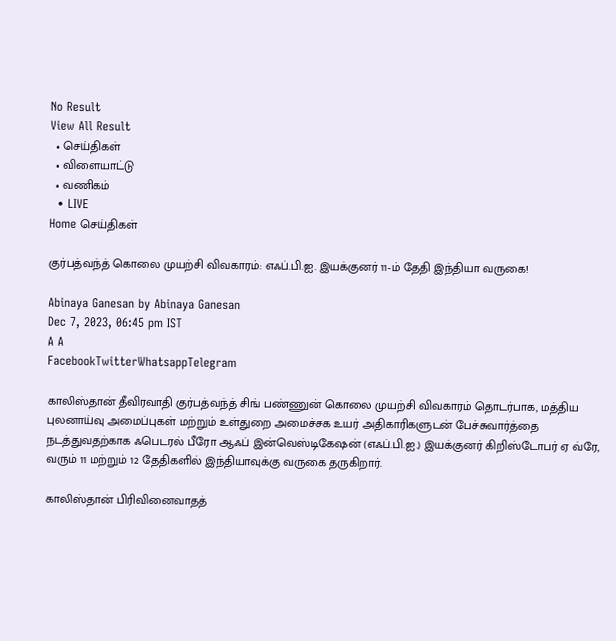No Result
View All Result
  • செய்திகள்
  • விளையாட்டு
  • வணிகம்
  • LIVE
Home செய்திகள்

குர்பத்வந்த் கொலை முயற்சி விவகாரம்: எஃப்.பி.ஐ. இயக்குனர் 11-ம் தேதி இந்தியா வருகை!

Abinaya Ganesan by Abinaya Ganesan
Dec 7, 2023, 06:45 pm IST
A A
FacebookTwitterWhatsappTelegram

காலிஸ்தான் தீவிரவாதி குர்பத்வந்த் சிங் பண்ணுன் கொலை முயற்சி விவகாரம் தொடர்பாக, மத்திய புலனாய்வு அமைப்புகள் மற்றும் உள்துறை அமைச்சக உயர் அதிகாரிகளுடன் பேச்சுவார்த்தை நடத்துவதற்காக ஃபெடரல் பீரோ ஆஃப் இன்வெஸ்டிகேஷன் (எஃப்.பி.ஐ.) இயக்குனர் கிறிஸ்டோபர் ஏ வ்ரே, வரும் 11 மற்றும் 12 தேதிகளில் இந்தியாவுக்கு வருகை தருகிறார்.

காலிஸ்தான் பிரிவினைவாதத்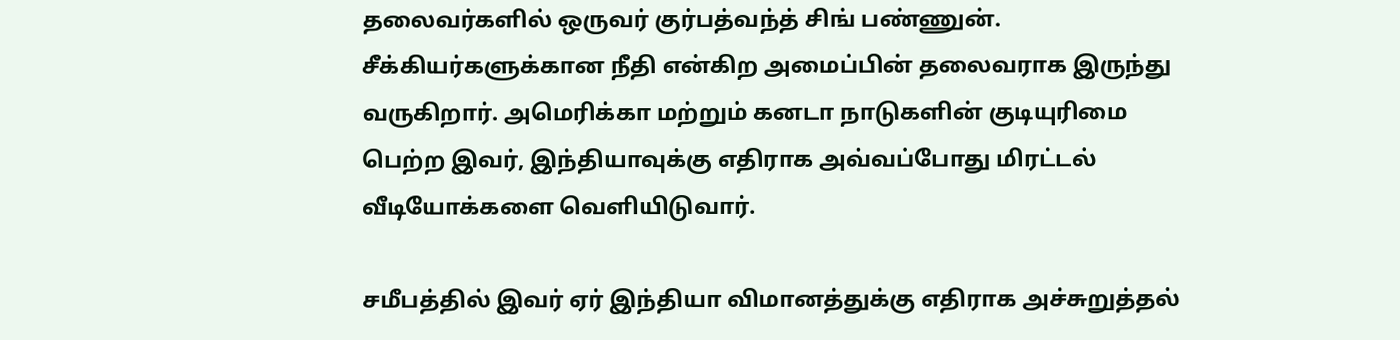தலைவர்களில் ஒருவர் குர்பத்வந்த் சிங் பண்ணுன். சீக்கியர்களுக்கான நீதி என்கிற அமைப்பின் தலைவராக இருந்து வருகிறார். அமெரிக்கா மற்றும் கனடா நாடுகளின் குடியுரிமை பெற்ற இவர், இந்தியாவுக்கு எதிராக அவ்வப்போது மிரட்டல் வீடியோக்களை வெளியிடுவார்.

சமீபத்தில் இவர் ஏர் இந்தியா விமானத்துக்கு எதிராக அச்சுறுத்தல்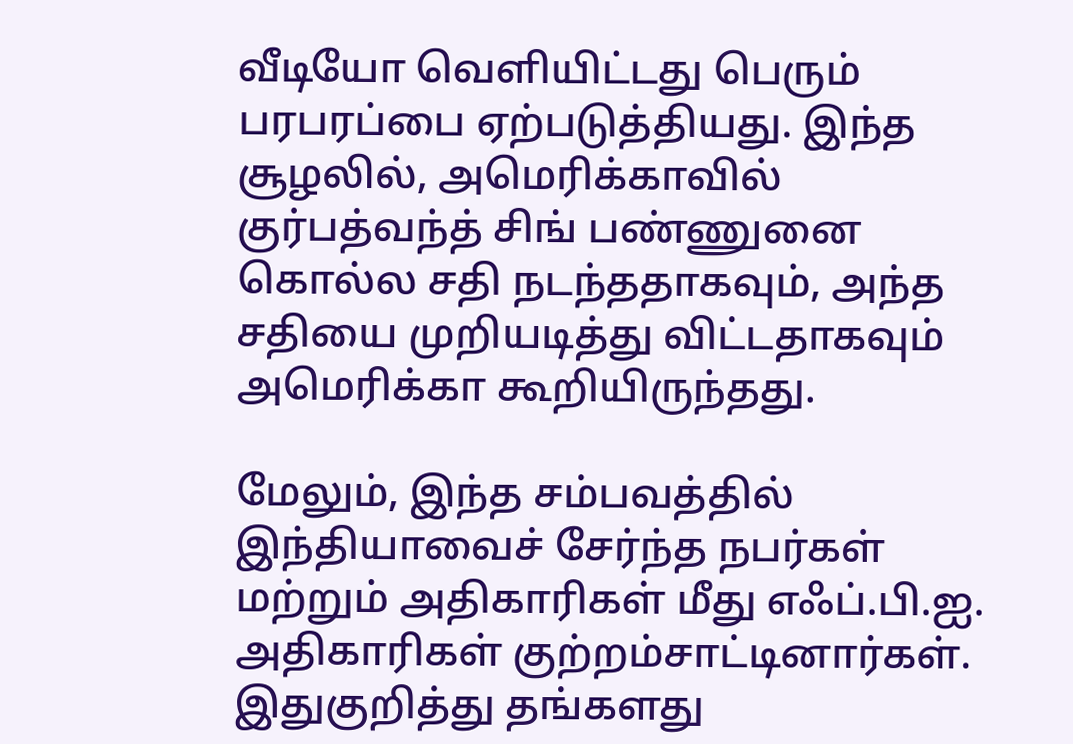வீடியோ வெளியிட்டது பெரும் பரபரப்பை ஏற்படுத்தியது. இந்த சூழலில், அமெரிக்காவில் குர்பத்வந்த் சிங் பண்ணுனை கொல்ல சதி நடந்ததாகவும், அந்த சதியை முறியடித்து விட்டதாகவும் அமெரிக்கா கூறியிருந்தது.

மேலும், இந்த சம்பவத்தில் இந்தியாவைச் சேர்ந்த நபர்கள் மற்றும் அதிகாரிகள் மீது எஃப்.பி.ஐ. அதிகாரிகள் குற்றம்சாட்டினார்கள். இதுகுறித்து தங்களது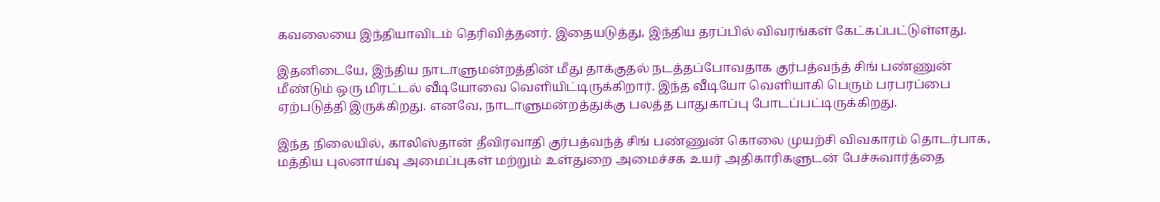கவலையை இந்தியாவிடம் தெரிவித்தனர். இதையடுத்து, இந்திய தரப்பில் விவரங்கள் கேட்கப்பட்டுள்ளது.

இதனிடையே, இந்திய நாடாளுமன்றத்தின் மீது தாக்குதல் நடத்தப்போவதாக குர்பத்வந்த் சிங் பண்ணுன் மீண்டும் ஒரு மிரட்டல் வீடியோவை வெளியிட்டிருக்கிறார். இந்த வீடியோ வெளியாகி பெரும் பரபரப்பை ஏற்படுத்தி இருக்கிறது. எனவே, நாடாளுமன்றத்துக்கு பலத்த பாதுகாப்பு போடப்பட்டிருக்கிறது.

இந்த நிலையில், காலிஸ்தான் தீவிரவாதி குர்பத்வந்த் சிங் பண்ணுன் கொலை முயற்சி விவகாரம் தொடர்பாக, மத்திய புலனாய்வு அமைப்புகள் மற்றும் உள்துறை அமைச்சக உயர் அதிகாரிகளுடன் பேச்சுவார்த்தை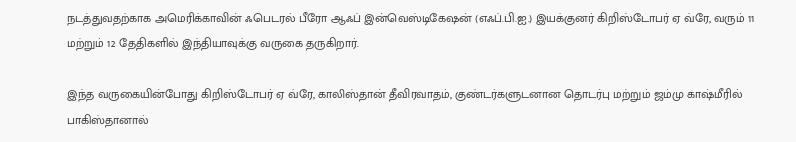நடத்துவதற்காக அமெரிக்காவின் ஃபெடரல் பீரோ ஆஃப் இன்வெஸ்டிகேஷன் (எஃப்.பி.ஐ.) இயக்குனர் கிறிஸ்டோபர் ஏ வ்ரே, வரும் 11 மற்றும் 12 தேதிகளில் இந்தியாவுக்கு வருகை தருகிறார்.

இந்த வருகையின்போது கிறிஸ்டோபர் ஏ வ்ரே, காலிஸ்தான் தீவிரவாதம், குண்டர்களுடனான தொடர்பு மற்றும் ஜம்மு காஷ்மீரில் பாகிஸ்தானால்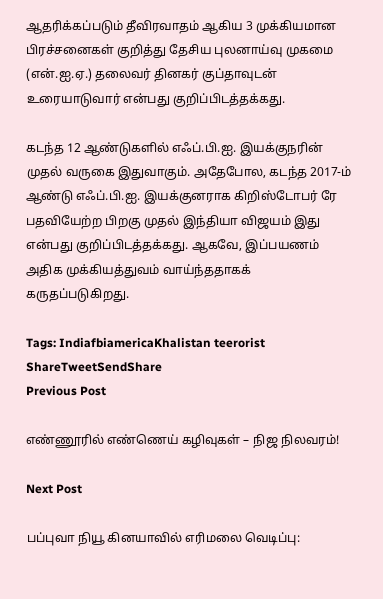ஆதரிக்கப்படும் தீவிரவாதம் ஆகிய 3 முக்கியமான பிரச்சனைகள் குறித்து தேசிய புலனாய்வு முகமை (என்.ஐ.ஏ.) தலைவர் தினகர் குப்தாவுடன் உரையாடுவார் என்பது குறிப்பிடத்தக்கது.

கடந்த 12 ஆண்டுகளில் எஃப்.பி.ஐ. இயக்குநரின் முதல் வருகை இதுவாகும். அதேபோல, கடந்த 2017-ம் ஆண்டு எஃப்.பி.ஐ. இயக்குனராக கிறிஸ்டோபர் ரே பதவியேற்ற பிறகு முதல் இந்தியா விஜயம் இது என்பது குறிப்பிடத்தக்கது. ஆகவே, இப்பயணம் அதிக முக்கியத்துவம் வாய்ந்ததாகக் கருதப்படுகிறது.

Tags: IndiafbiamericaKhalistan teerorist
ShareTweetSendShare
Previous Post

எண்ணூரில் எண்ணெய் கழிவுகள் – நிஜ நிலவரம்!

Next Post

பப்புவா நியூ கினயாவில் எரிமலை வெடிப்பு: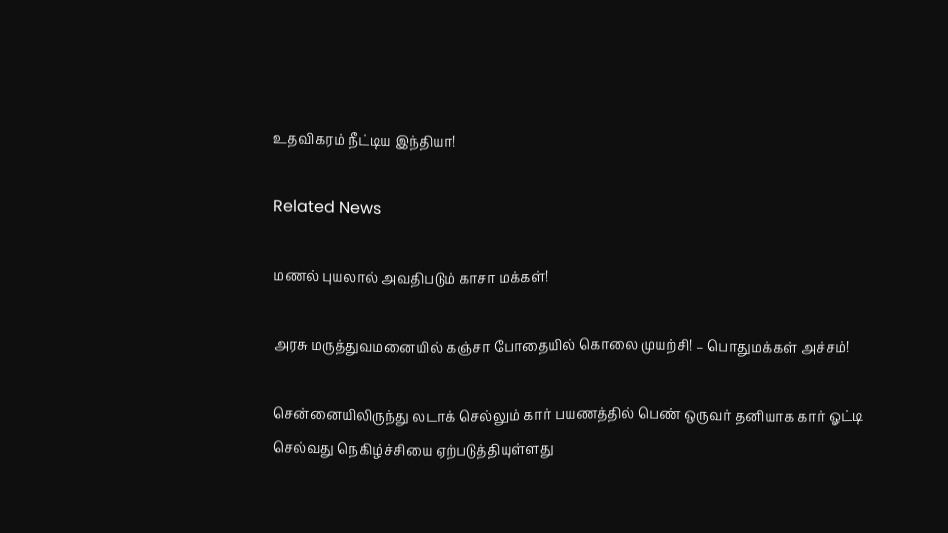உதவிகரம் நீட்டிய இந்தியா!

Related News

மணல் புயலால் அவதிபடும் காசா மக்கள்!

அரசு மருத்துவமனையில் கஞ்சா போதையில் கொலை முயற்சி! – பொதுமக்கள் அச்சம்!

சென்னையிலிருந்து லடாக் செல்லும் கார் பயணத்தில் பெண் ஒருவர் தனியாக கார் ஓட்டி செல்வது நெகிழ்ச்சியை ஏற்படுத்தியுள்ளது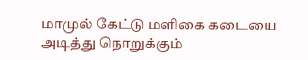மாமுல் கேட்டு மளிகை கடையை அடித்து நொறுக்கும்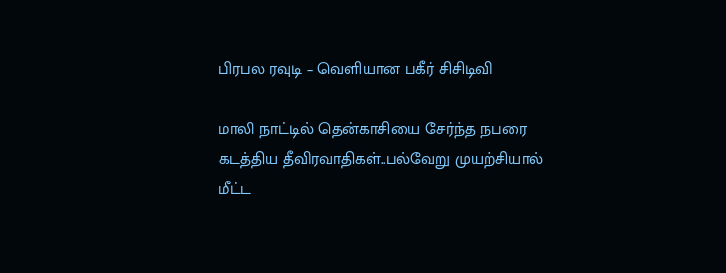பிரபல ரவுடி – வெளியான பகீர் சிசிடிவி

மாலி நாட்டில் தென்காசியை சேர்ந்த நபரை கடத்திய தீவிரவாதிகள்..பல்வேறு முயற்சியால் மீட்ட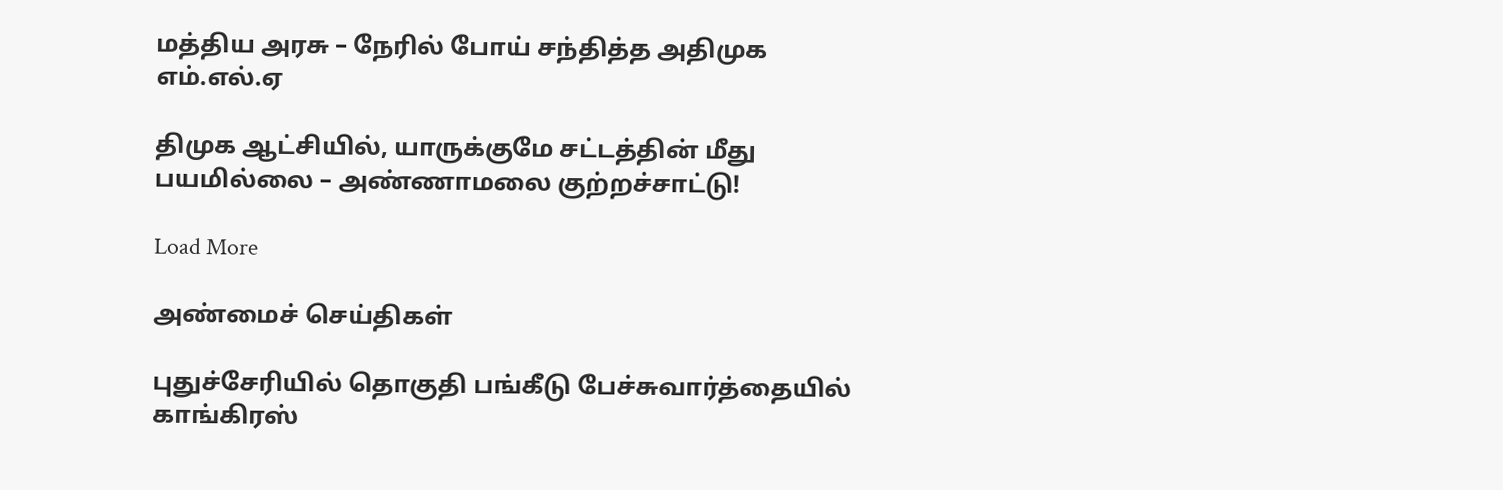மத்திய அரசு – நேரில் போய் சந்தித்த அதிமுக எம்.எல்.ஏ

திமுக ஆட்சியில், யாருக்குமே சட்டத்தின் மீது பயமில்லை – அண்ணாமலை குற்றச்சாட்டு!

Load More

அண்மைச் செய்திகள்

புதுச்சேரியில் தொகுதி பங்கீடு பேச்சுவார்த்தையில் காங்கிரஸ்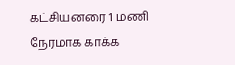கட்சியனரை 1 மணி நேரமாக காக்க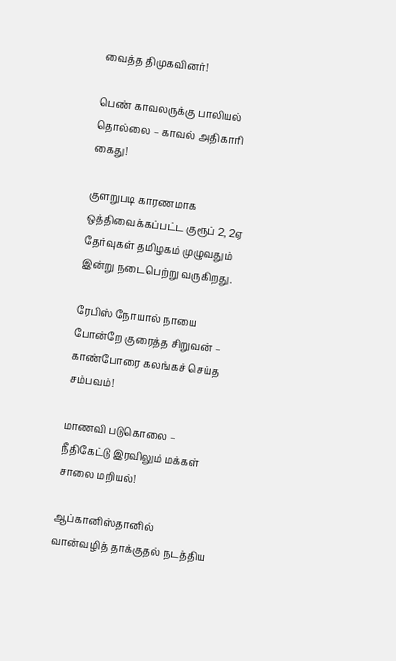வைத்த திமுகவினர்!

பெண் காவலருக்கு பாலியல் தொல்லை – காவல் அதிகாரி கைது!

குளறுபடி காரணமாக ஒத்திவைக்கப்பட்ட குரூப் 2, 2ஏ தேர்வுகள் தமிழகம் முழுவதும் இன்று நடைபெற்று வருகிறது.

ரேபிஸ் நோயால் நாயை போன்றே குரைத்த சிறுவன் – காண்போரை கலங்கச் செய்த சம்பவம்!

மாணவி படுகொலை – நீதிகேட்டு இரவிலும் மக்கள் சாலை மறியல்!

ஆப்கானிஸ்தானில் வான்வழித் தாக்குதல் நடத்திய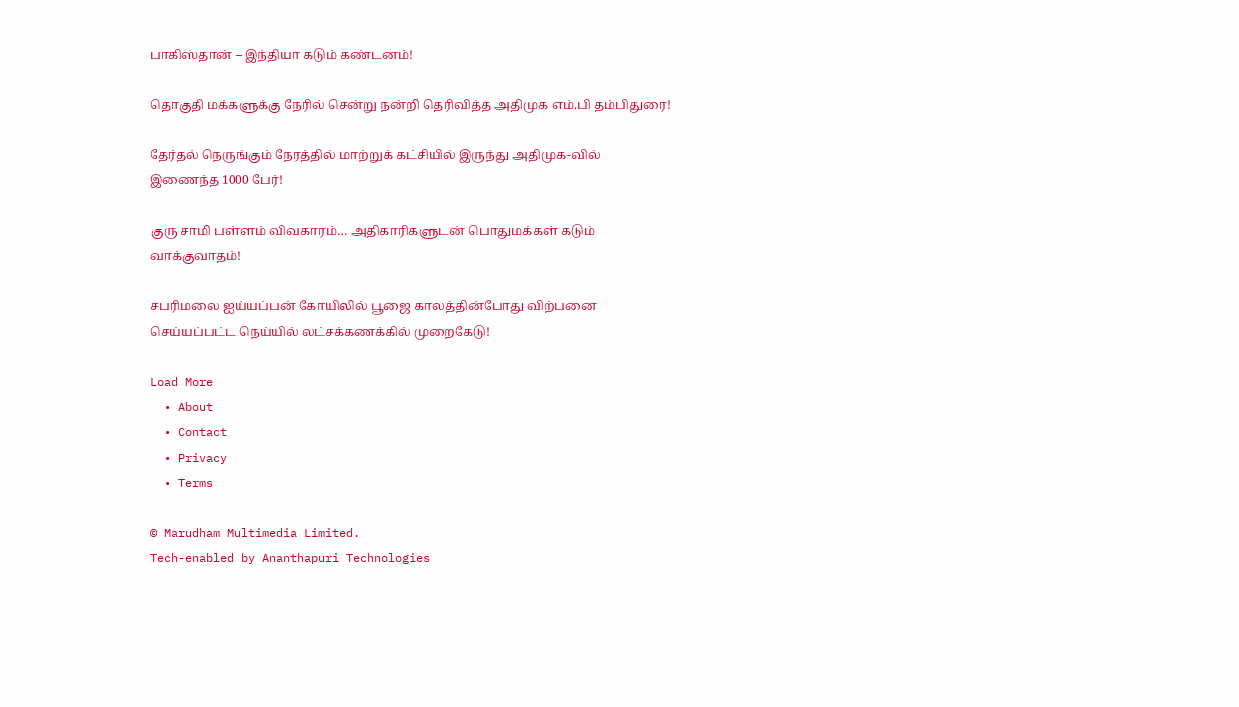பாகிஸ்தான் – இந்தியா கடும் கண்டனம்!

தொகுதி மக்களுக்கு நேரில் சென்று நன்றி தெரிவித்த அதிமுக எம்.பி தம்பிதுரை!

தேர்தல் நெருங்கும் நேரத்தில் மாற்றுக் கட்சியில் இருந்து அதிமுக-வில் இணைந்த 1000 பேர்!

குரு சாமி பள்ளம் விவகாரம்… அதிகாரிகளுடன் பொதுமக்கள் கடும் வாக்குவாதம்!

சபரிமலை ஐய்யப்பன் கோயிலில் பூஜை காலத்தின்போது விற்பனை செய்யப்பட்ட நெய்யில் லட்சக்கணக்கில் முறைகேடு!

Load More
  • About
  • Contact
  • Privacy
  • Terms

© Marudham Multimedia Limited.
Tech-enabled by Ananthapuri Technologies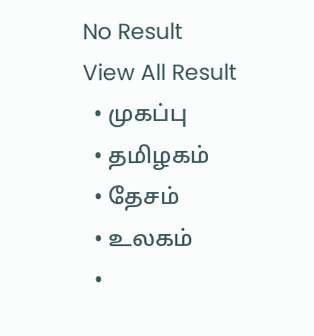No Result
View All Result
  • முகப்பு
  • தமிழகம்
  • தேசம்
  • உலகம்
  •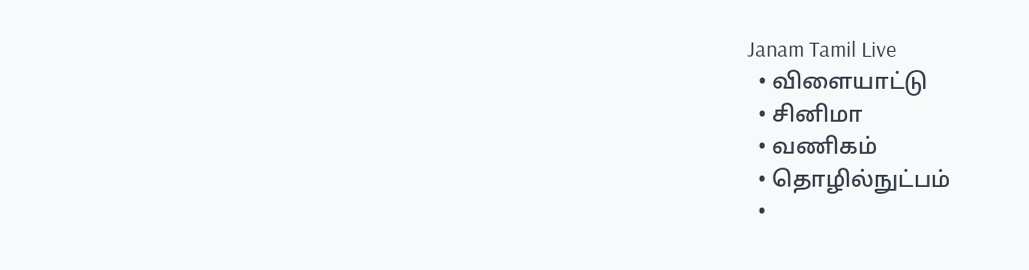Janam Tamil Live
  • விளையாட்டு
  • சினிமா
  • வணிகம்
  • தொழில்நுட்பம்
  •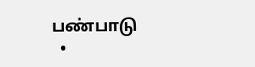பண்பாடு
  •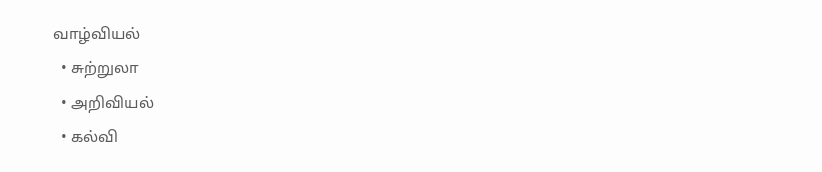வாழ்வியல்
  • சுற்றுலா
  • அறிவியல்
  • கல்வி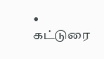• கட்டுரை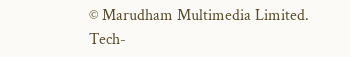© Marudham Multimedia Limited.
Tech-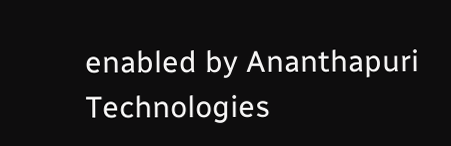enabled by Ananthapuri Technologies